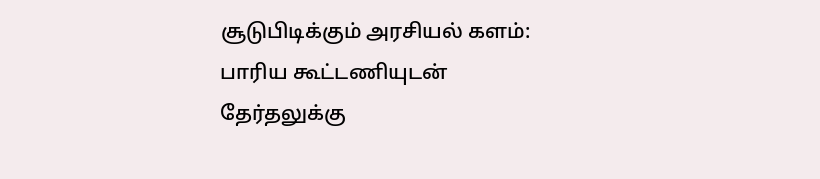சூடுபிடிக்கும் அரசியல் களம்: பாரிய கூட்டணியுடன் தேர்தலுக்கு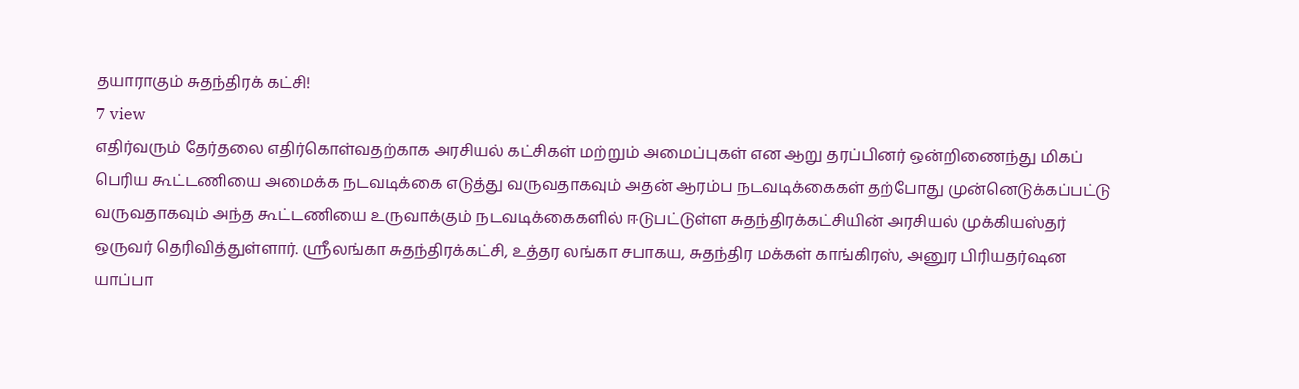தயாராகும் சுதந்திரக் கட்சி!
7 view
எதிர்வரும் தேர்தலை எதிர்கொள்வதற்காக அரசியல் கட்சிகள் மற்றும் அமைப்புகள் என ஆறு தரப்பினர் ஒன்றிணைந்து மிகப் பெரிய கூட்டணியை அமைக்க நடவடிக்கை எடுத்து வருவதாகவும் அதன் ஆரம்ப நடவடிக்கைகள் தற்போது முன்னெடுக்கப்பட்டு வருவதாகவும் அந்த கூட்டணியை உருவாக்கும் நடவடிக்கைகளில் ஈடுபட்டுள்ள சுதந்திரக்கட்சியின் அரசியல் முக்கியஸ்தர் ஒருவர் தெரிவித்துள்ளார். ஸ்ரீலங்கா சுதந்திரக்கட்சி, உத்தர லங்கா சபாகய, சுதந்திர மக்கள் காங்கிரஸ், அனுர பிரியதர்ஷன யாப்பா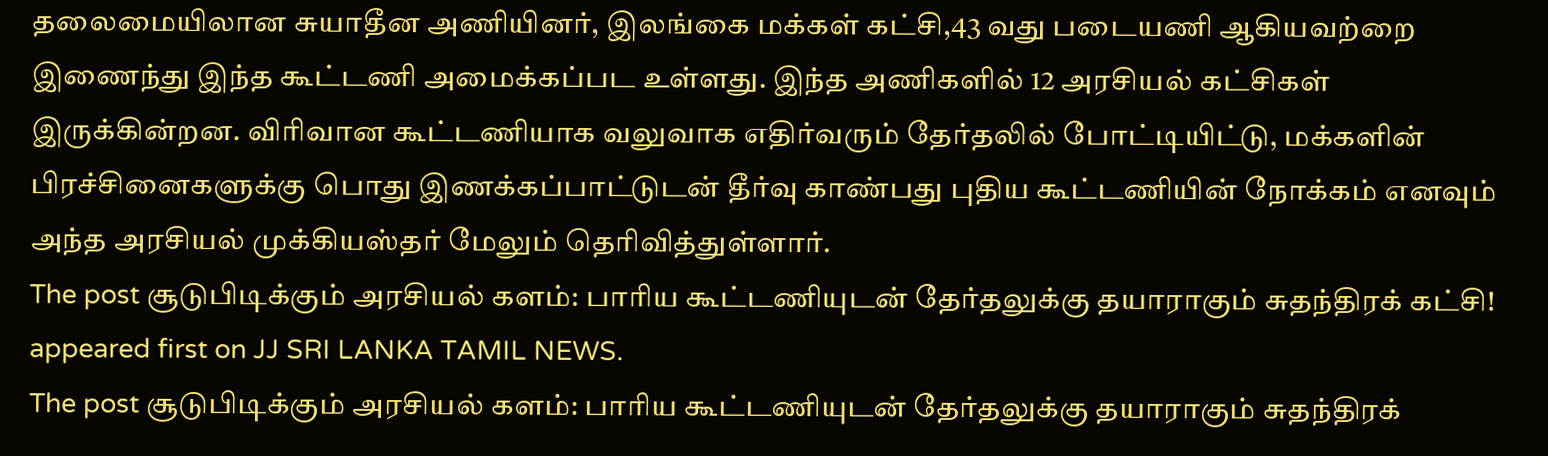தலைமையிலான சுயாதீன அணியினர், இலங்கை மக்கள் கட்சி,43 வது படையணி ஆகியவற்றை இணைந்து இந்த கூட்டணி அமைக்கப்பட உள்ளது. இந்த அணிகளில் 12 அரசியல் கட்சிகள் இருக்கின்றன. விரிவான கூட்டணியாக வலுவாக எதிர்வரும் தேர்தலில் போட்டியிட்டு, மக்களின் பிரச்சினைகளுக்கு பொது இணக்கப்பாட்டுடன் தீர்வு காண்பது புதிய கூட்டணியின் நோக்கம் எனவும் அந்த அரசியல் முக்கியஸ்தர் மேலும் தெரிவித்துள்ளார்.
The post சூடுபிடிக்கும் அரசியல் களம்: பாரிய கூட்டணியுடன் தேர்தலுக்கு தயாராகும் சுதந்திரக் கட்சி! appeared first on JJ SRI LANKA TAMIL NEWS.
The post சூடுபிடிக்கும் அரசியல் களம்: பாரிய கூட்டணியுடன் தேர்தலுக்கு தயாராகும் சுதந்திரக்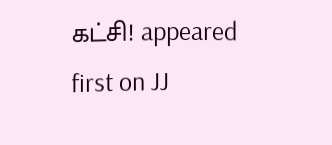கட்சி! appeared first on JJ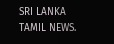SRI LANKA TAMIL NEWS.